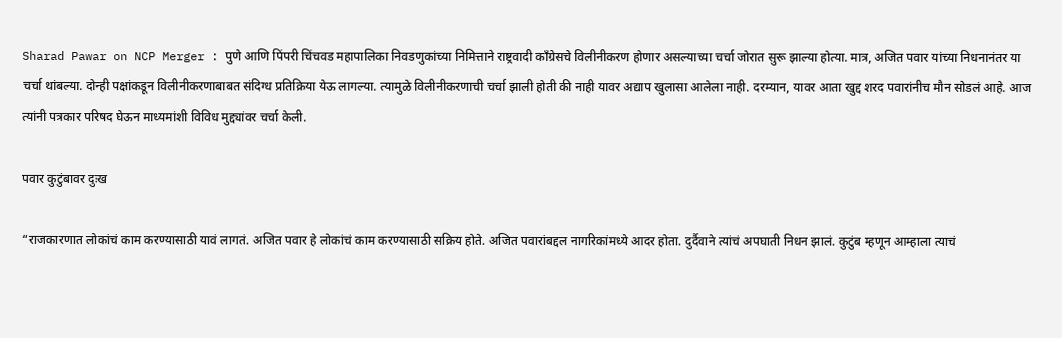Sharad Pawar on NCP Merger : पुणे आणि पिंपरी चिंचवड महापालिका निवडणुकांच्या निमित्ताने राष्ट्रवादी काँग्रेसचे विलीनीकरण होणार असल्याच्या चर्चा जोरात सुरू झाल्या होत्या. मात्र, अजित पवार यांच्या निधनानंतर या चर्चा थांबल्या. दोन्ही पक्षांकडून विलीनीकरणाबाबत संदिग्ध प्रतिक्रिया येऊ लागल्या. त्यामुळे विलीनीकरणाची चर्चा झाली होती की नाही यावर अद्याप खुलासा आलेला नाही. दरम्यान, यावर आता खुद्द शरद पवारांनीच मौन सोडलं आहे. आज त्यांनी पत्रकार परिषद घेऊन माध्यमांशी विविध मुद्द्यांवर चर्चा केली.

पवार कुटुंबावर दुःख

“राजकारणात लोकांचं काम करण्यासाठी यावं लागतं. अजित पवार हे लोकांचं काम करण्यासाठी सक्रिय होते. अजित पवारांबद्दल नागरिकांमध्ये आदर होता. दुर्दैवाने त्यांचं अपघाती निधन झालं. कुटुंब म्हणून आम्हाला त्याचं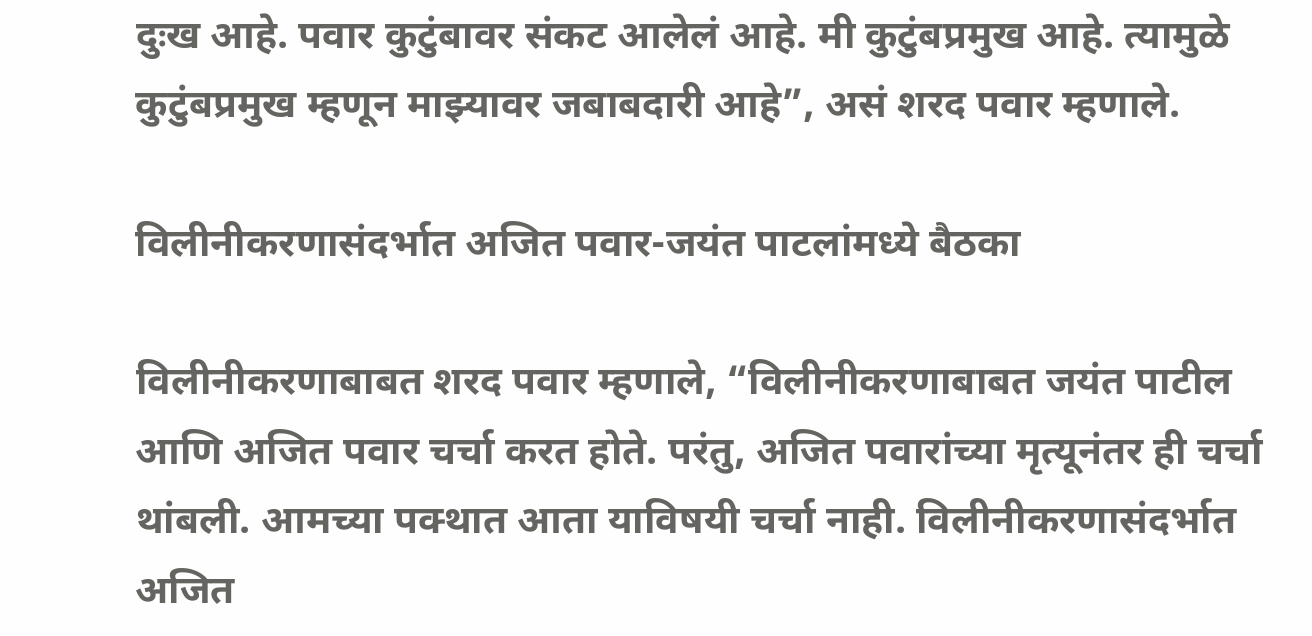दुःख आहे. पवार कुटुंबावर संकट आलेलं आहे. मी कुटुंबप्रमुख आहे. त्यामुळे कुटुंबप्रमुख म्हणून माझ्यावर जबाबदारी आहे”, असं शरद पवार म्हणाले.

विलीनीकरणासंदर्भात अजित पवार-जयंत पाटलांमध्ये बैठका

विलीनीकरणाबाबत शरद पवार म्हणाले, “विलीनीकरणाबाबत जयंत पाटील आणि अजित पवार चर्चा करत होते. परंतु, अजित पवारांच्या मृत्यूनंतर ही चर्चा थांबली. आमच्या पक्थात आता याविषयी चर्चा नाही. विलीनीकरणासंदर्भात अजित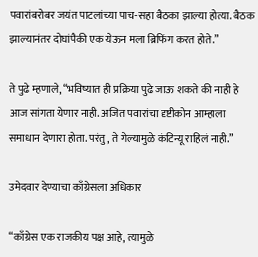पवारांबरोबर जयंत पाटलांच्या पाच-सहा बैठका झाल्या होत्या. बैठक झाल्यानंतर दोघांपैकी एक येऊन मला ब्रिफिंग करत होते.”

ते पुढे म्हणाले, “भविष्यात ही प्रक्रिया पुढे जाऊ शकते की नाही हे आज सांगता येणार नाही. अजित पवारांचा दृष्टीकोन आम्हाला समाधान देणारा होता. परंतु, ते गेल्यामुळे कंटिन्यू राहिलं नाही.”

उमेदवार देण्याचा काँग्रेसला अधिकार

“काँग्रेस एक राजकीय पक्ष आहे, त्यामुळे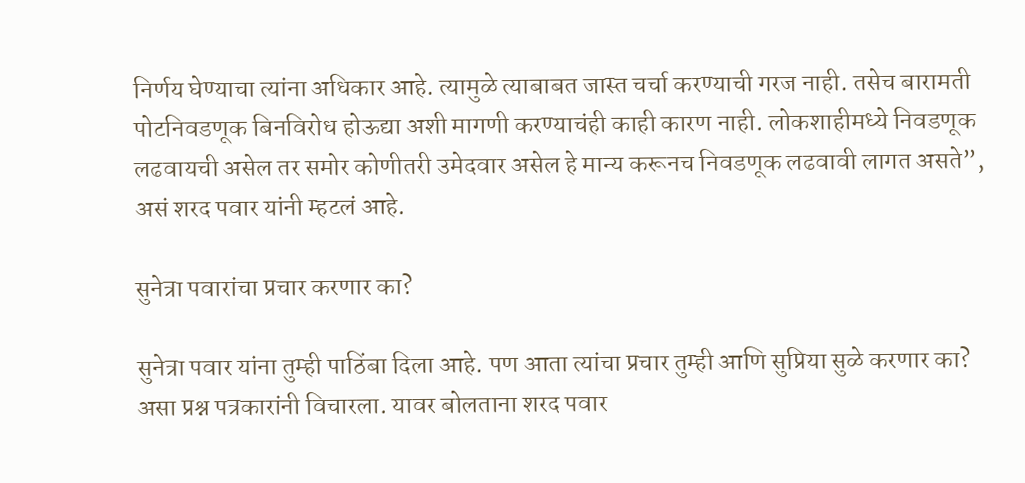निर्णय घेण्याचा त्यांना अधिकार आहे. त्यामुळे त्याबाबत जास्त चर्चा करण्याची गरज नाही. तसेच बारामती पोटनिवडणूक बिनविरोध होऊद्या अशी मागणी करण्याचंही काही कारण नाही. लोकशाहीमध्ये निवडणूक लढवायची असेल तर समोर कोणीतरी उमेदवार असेल हे मान्य करूनच निवडणूक लढवावी लागत असते”, असं शरद पवार यांनी म्हटलं आहे.

सुनेत्रा पवारांचा प्रचार करणार का?

सुनेत्रा पवार यांना तुम्ही पाठिंबा दिला आहे. पण आता त्यांचा प्रचार तुम्ही आणि सुप्रिया सुळे करणार का? असा प्रश्न पत्रकारांनी विचारला. यावर बोलताना शरद पवार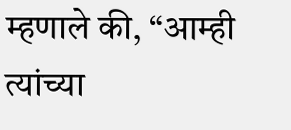म्हणाले की, “आम्ही त्यांच्या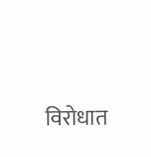विरोधात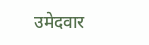उमेदवार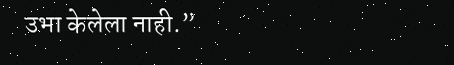उभा केलेला नाही.”